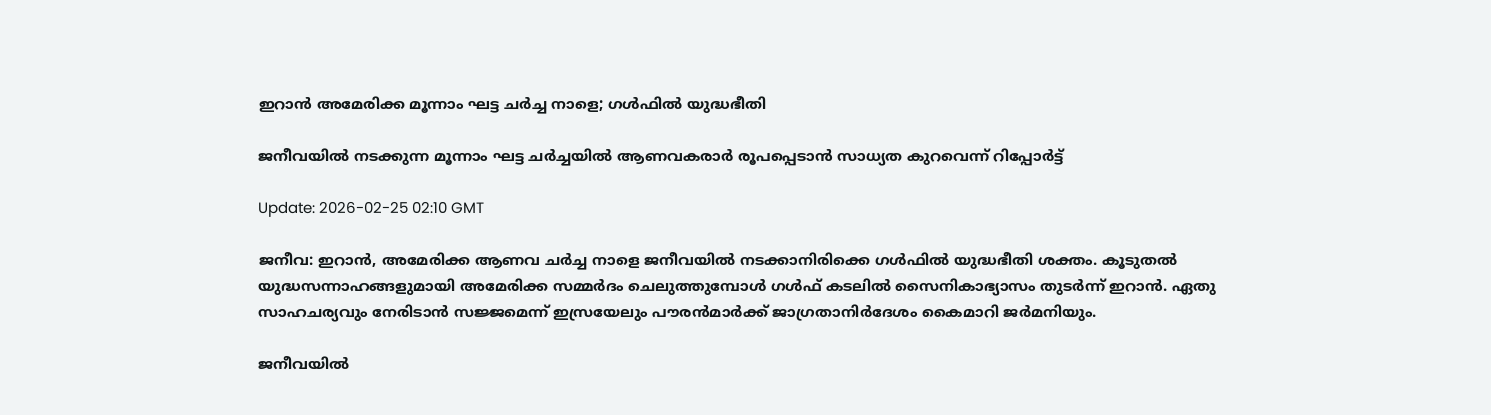ഇറാൻ അമേരിക്ക മൂന്നാം ഘട്ട ചർച്ച നാളെ; ഗൾഫിൽ യുദ്ധഭീതി

ജനീവയിൽ നടക്കുന്ന മൂന്നാം ഘട്ട ചർച്ചയിൽ ആണവകരാർ രൂപപ്പെടാൻ സാധ്യത കുറവെന്ന് റിപ്പോർട്ട്

Update: 2026-02-25 02:10 GMT

ജനീവ: ഇറാൻ, അമേരിക്ക ആണവ ചർച്ച നാളെ ജനീവയിൽ നടക്കാനിരിക്കെ ഗൾഫിൽ യുദ്ധഭീതി ശക്തം. കൂടുതൽ യുദ്ധസന്നാഹങ്ങളുമായി അമേരിക്ക സമ്മർദം ചെലുത്തുമ്പോൾ ഗൾഫ് കടലിൽ സൈനികാഭ്യാസം തുടർന്ന് ഇറാൻ. ഏതു സാഹചര്യവും നേരിടാൻ സജ്ജമെന്ന് ഇസ്രയേലും പൗരൻമാർക്ക് ജാഗ്രതാനിർദേശം കൈമാറി ജർമനിയും.

ജനീവയിൽ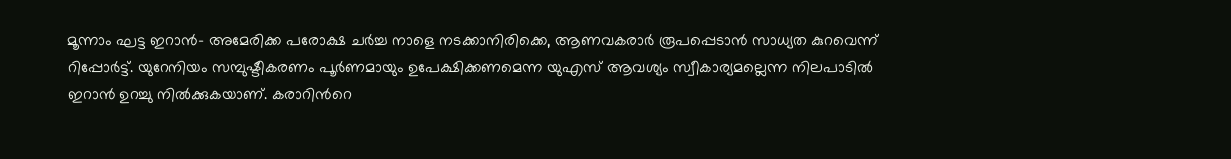മൂന്നാം ഘട്ട ഇറാൻ- അമേരിക്ക പരോക്ഷ ചർച്ച നാളെ നടക്കാനിരിക്കെ, ആണവകരാർ രൂപപ്പെടാൻ സാധ്യത കുറവെന്ന് റിപ്പോർട്ട്. യുറേനിയം സമ്പുഷ്ടീകരണം പൂർണമായും ഉപേക്ഷിക്കണമെന്ന യുഎസ് ആവശ്യം സ്വീകാര്യമല്ലെന്ന നിലപാടിൽ ഇറാൻ ഉറച്ചു നിൽക്കുകയാണ്. കരാറിന്‍റെ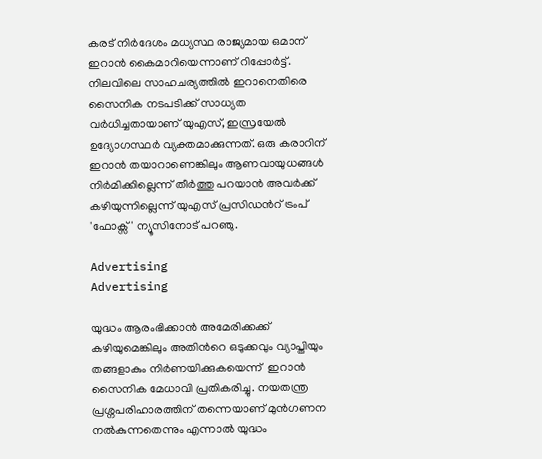കരട് നിർദേശം മധ്യസ്ഥ രാജ്യമായ ഒമാന് ഇറാൻ കൈമാറിയെന്നാണ് റിപ്പോർട്ട്. നിലവിലെ സാഹചര്യത്തിൽ ഇറാനെതിരെ സൈനിക നടപടിക്ക് സാധ്യത വർധിച്ചതായാണ് യുഎസ്, ഇസ്രയേൽ ഉദ്യോഗസ്ഥർ വ്യക്തമാക്കുന്നത്. ഒരു കരാറിന് ഇറാൻ തയാറാണെങ്കിലും ആണവായുധങ്ങൾ നിർമിക്കില്ലെന്ന് തീർത്തു പറയാൻ അവർക്ക് കഴിയുന്നില്ലെന്ന് യുഎസ് പ്രസിഡന്‍റ് ട്രംപ് 'ഫോക്സ്' ന്യൂസിനോട് പറഞു.

Advertising
Advertising

യുദ്ധം ആരംഭിക്കാൻ അമേരിക്കക്ക് കഴിയുമെങ്കിലും അതിന്‍റെ ഒടുക്കവും വ്യാപ്തിയും തങ്ങളാകും നിർണയിക്കുകയെന്ന്  ഇറാൻ സൈനിക മേധാവി പ്രതികരിച്ചു. നയതന്ത്ര പ്രശ്നപരിഹാരത്തിന് തന്നെയാണ് മുൻഗണന നൽകുന്നതെന്നും എന്നാൽ യുദ്ധം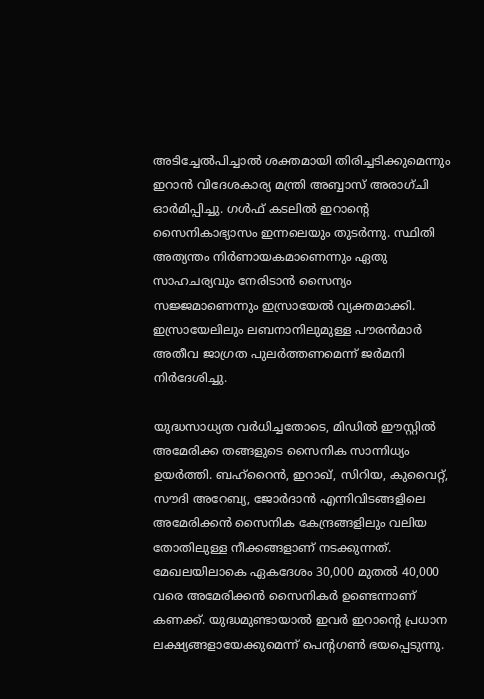അടിച്ചേൽപിച്ചാൽ ശക്തമായി തിരിച്ചടിക്കുമെന്നും ഇറാൻ വിദേശകാര്യ മന്ത്രി അബ്ബാസ് അരാഗ്ചി ഓർമിപ്പിച്ചു. ഗൾഫ് കടലിൽ ഇറാന്‍റെ സൈനികാഭ്യാസം ഇന്നലെയും തുടർന്നു. സ്ഥിതി അത്യന്തം നിർണായകമാണെന്നും ഏതു സാഹചര്യവും നേരിടാൻ സൈന്യം സജ്ജമാണെന്നും ഇസ്രായേൽ വ്യക്തമാക്കി. ഇസ്രായേലിലും ലബനാനിലുമുള്ള പൗരൻമാർ അതീവ ജാഗ്രത പുലർത്തണമെന്ന് ജർമനി നിർദേശിച്ചു.

യുദ്ധസാധ്യത വർധിച്ചതോടെ, മിഡിൽ ഈസ്റ്റിൽ അമേരിക്ക തങ്ങളുടെ സൈനിക സാന്നിധ്യം ഉയർത്തി. ബഹ്‌റൈൻ, ഇറാഖ്, സിറിയ, കുവൈറ്റ്, സൗദി അറേബ്യ, ജോർദാൻ എന്നിവിടങ്ങളിലെ അമേരിക്കൻ സൈനിക കേന്ദ്രങ്ങളിലും വലിയ തോതിലുള്ള നീക്കങ്ങളാണ് നടക്കുന്നത്. മേഖലയിലാകെ ഏകദേശം 30,000 മുതൽ 40,000 വരെ അമേരിക്കൻ സൈനികർ ഉണ്ടെന്നാണ് കണക്ക്. യുദ്ധമുണ്ടായാൽ ഇവർ ഇറാന്റെ പ്രധാന ലക്ഷ്യങ്ങളായേക്കുമെന്ന് പെന്‍റഗൺ ഭയപ്പെടുന്നു.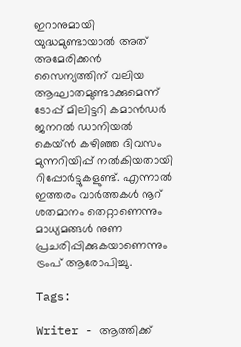ഇറാനുമായി യുദ്ധമുണ്ടായാൽ അത് അമേരിക്കൻ സൈന്യത്തിന് വലിയ ആഘാതമുണ്ടാക്കുമെന്ന് ടോപ്പ് മിലിട്ടറി കമാൻഡർ ജനറൽ ഡാനിയൽ കെയ്‌ൻ കഴിഞ്ഞ ദിവസം മുന്നറിയിപ്പ് നൽകിയതായി റിപ്പോർട്ടുകളുണ്ട്. എന്നാൽ ഇത്തരം വാർത്തകൾ നൂറ് ശതമാനം തെറ്റാണെന്നും മാധ്യമങ്ങൾ നുണ പ്രചരിപ്പിക്കുകയാണെന്നും ട്രംപ് ആരോപിച്ചു.

Tags:

Writer - ആത്തിക്ക്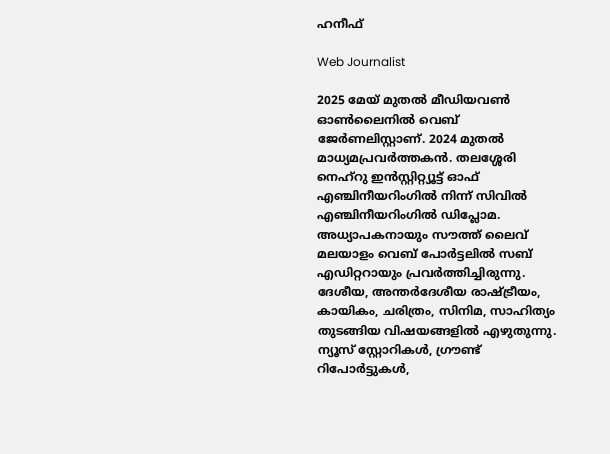ഹനീഫ്

Web Journalist

2025 മേയ് മുതൽ മീഡിയവൺ ഓൺലൈനിൽ വെബ് ജേർണലിസ്റ്റാണ്. 2024 മുതൽ മാധ്യമപ്രവർത്തകൻ. തലശ്ശേരി നെഹ്‌റു ഇൻസ്റ്റിറ്റ്യൂട്ട് ഓഫ് എഞ്ചിനീയറിംഗിൽ നിന്ന് സിവിൽ എഞ്ചിനീയറിംഗിൽ ഡിപ്ലോമ. അധ്യാപകനായും സൗത്ത് ലൈവ് മലയാളം വെബ് പോർട്ടലിൽ സബ് എഡിറ്ററായും പ്രവർത്തിച്ചിരുന്നു. ദേശീയ, അന്തർദേശീയ രാഷ്ട്രീയം, കായികം, ചരിത്രം, സിനിമ, സാഹിത്യം തുടങ്ങിയ വിഷയങ്ങളിൽ എഴുതുന്നു. ന്യൂസ് സ്റ്റോറികൾ, ഗ്രൗണ്ട് റിപോർട്ടുകൾ,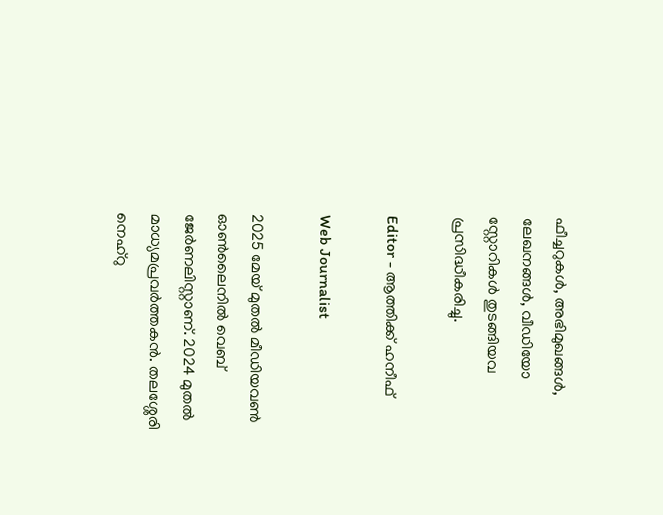ഫീച്ചറുകൾ, അഭിമുഖങ്ങൾ, ലേഖനങ്ങൾ, വീഡിയോ സ്റ്റോറികൾ തുടങ്ങിയവ പ്രസിദ്ധീകരിച്ചു.

Editor - ആത്തിക്ക് ഹനീഫ്

Web Journalist

2025 മേയ് മുതൽ മീഡിയവൺ ഓൺലൈനിൽ വെബ് ജേർണലിസ്റ്റാണ്. 2024 മുതൽ മാധ്യമപ്രവർത്തകൻ. തലശ്ശേരി നെഹ്‌റു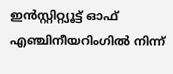ഇൻസ്റ്റിറ്റ്യൂട്ട് ഓഫ് എഞ്ചിനീയറിംഗിൽ നിന്ന്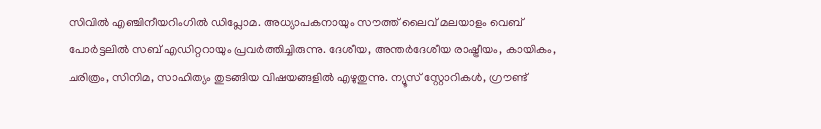സിവിൽ എഞ്ചിനീയറിംഗിൽ ഡിപ്ലോമ. അധ്യാപകനായും സൗത്ത് ലൈവ് മലയാളം വെബ് പോർട്ടലിൽ സബ് എഡിറ്ററായും പ്രവർത്തിച്ചിരുന്നു. ദേശീയ, അന്തർദേശീയ രാഷ്ട്രീയം, കായികം, ചരിത്രം, സിനിമ, സാഹിത്യം തുടങ്ങിയ വിഷയങ്ങളിൽ എഴുതുന്നു. ന്യൂസ് സ്റ്റോറികൾ, ഗ്രൗണ്ട്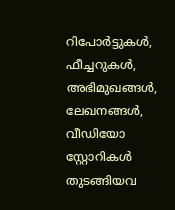റിപോർട്ടുകൾ, ഫീച്ചറുകൾ, അഭിമുഖങ്ങൾ, ലേഖനങ്ങൾ, വീഡിയോ സ്റ്റോറികൾ തുടങ്ങിയവ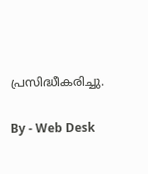പ്രസിദ്ധീകരിച്ചു.

By - Web Desk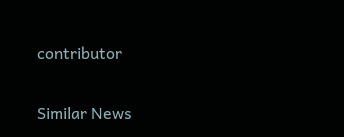contributor

Similar News